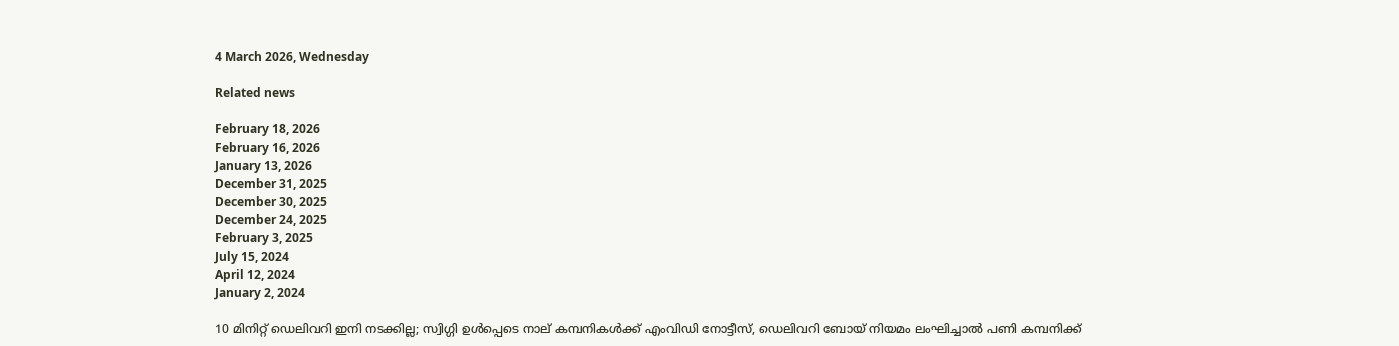4 March 2026, Wednesday

Related news

February 18, 2026
February 16, 2026
January 13, 2026
December 31, 2025
December 30, 2025
December 24, 2025
February 3, 2025
July 15, 2024
April 12, 2024
January 2, 2024

10 മിനിറ്റ് ഡെലിവറി ഇനി നടക്കില്ല; സ്വിഗ്ഗി ഉൾപ്പെടെ നാല് കമ്പനികൾക്ക് എംവിഡി നോട്ടീസ്, ഡെലിവറി ബോയ് നിയമം ലംഘിച്ചാൽ പണി കമ്പനിക്ക്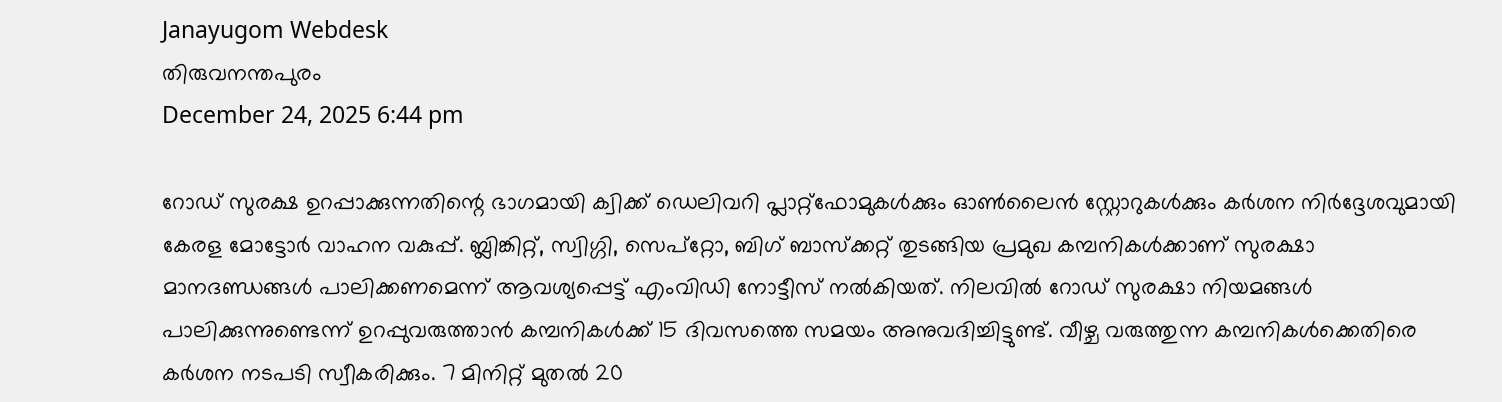Janayugom Webdesk
തിരുവനന്തപുരം
December 24, 2025 6:44 pm

റോഡ് സുരക്ഷ ഉറപ്പാക്കുന്നതിന്റെ ഭാഗമായി ക്വിക്ക് ഡെലിവറി പ്ലാറ്റ്‌ഫോമുകൾക്കും ഓൺലൈൻ സ്റ്റോറുകൾക്കും കർശന നിർദ്ദേശവുമായി കേരള മോട്ടോർ വാഹന വകുപ്പ്. ബ്ലിങ്കിറ്റ്, സ്വിഗ്ഗി, സെപ്‌റ്റോ, ബിഗ് ബാസ്‌ക്കറ്റ് തുടങ്ങിയ പ്രമുഖ കമ്പനികൾക്കാണ് സുരക്ഷാ മാനദണ്ഡങ്ങൾ പാലിക്കണമെന്ന് ആവശ്യപ്പെട്ട് എംവിഡി നോട്ടീസ് നൽകിയത്. നിലവിൽ റോഡ് സുരക്ഷാ നിയമങ്ങൾ പാലിക്കുന്നുണ്ടെന്ന് ഉറപ്പുവരുത്താൻ കമ്പനികൾക്ക് 15 ദിവസത്തെ സമയം അനുവദിച്ചിട്ടുണ്ട്. വീഴ്ച വരുത്തുന്ന കമ്പനികൾക്കെതിരെ കർശന നടപടി സ്വീകരിക്കും. 7 മിനിറ്റ് മുതൽ 20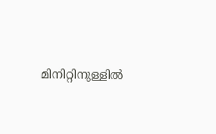മിനിറ്റിനുള്ളിൽ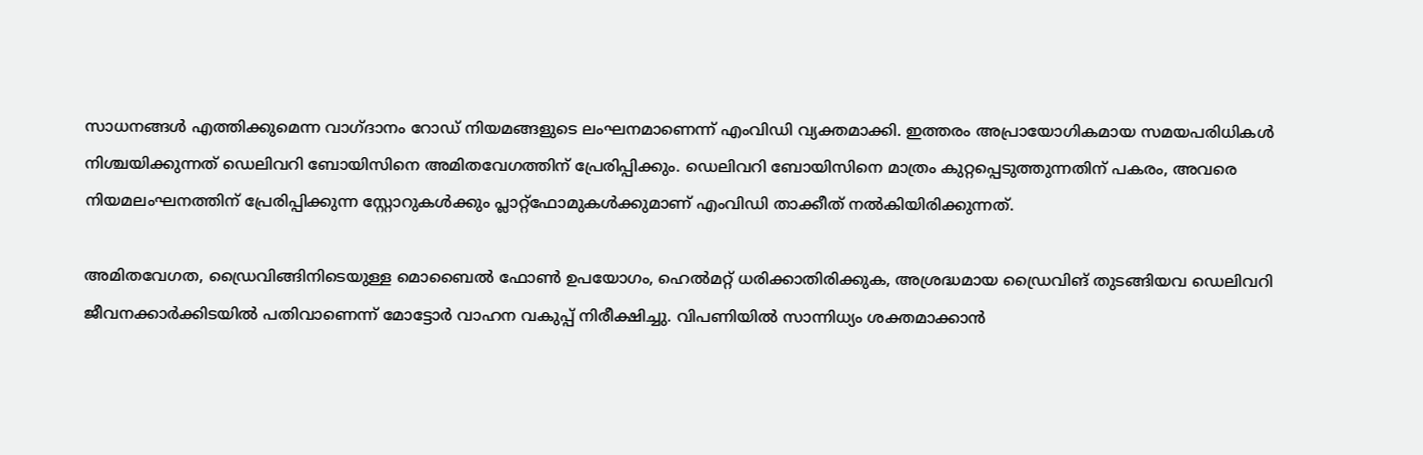സാധനങ്ങൾ എത്തിക്കുമെന്ന വാഗ്ദാനം റോഡ് നിയമങ്ങളുടെ ലംഘനമാണെന്ന് എംവിഡി വ്യക്തമാക്കി. ഇത്തരം അപ്രായോഗികമായ സമയപരിധികൾ നിശ്ചയിക്കുന്നത് ഡെലിവറി ബോയിസിനെ അമിതവേഗത്തിന് പ്രേരിപ്പിക്കും. ഡെലിവറി ബോയിസിനെ മാത്രം കുറ്റപ്പെടുത്തുന്നതിന് പകരം, അവരെ നിയമലംഘനത്തിന് പ്രേരിപ്പിക്കുന്ന സ്റ്റോറുകൾക്കും പ്ലാറ്റ്‌ഫോമുകൾക്കുമാണ് എംവിഡി താക്കീത് നൽകിയിരിക്കുന്നത്.

അമിതവേഗത, ഡ്രൈവിങ്ങിനിടെയുള്ള മൊബൈൽ ഫോൺ ഉപയോഗം, ഹെൽമറ്റ് ധരിക്കാതിരിക്കുക, അശ്രദ്ധമായ ഡ്രൈവിങ് തുടങ്ങിയവ ഡെലിവറി ജീവനക്കാർക്കിടയിൽ പതിവാണെന്ന് മോട്ടോർ വാഹന വകുപ്പ് നിരീക്ഷിച്ചു. വിപണിയിൽ സാന്നിധ്യം ശക്തമാക്കാൻ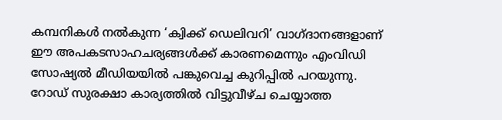കമ്പനികൾ നൽകുന്ന ‘ക്വിക്ക് ഡെലിവറി’ വാഗ്ദാനങ്ങളാണ് ഈ അപകടസാഹചര്യങ്ങൾക്ക് കാരണമെന്നും എംവിഡി സോഷ്യൽ മീഡിയയിൽ പങ്കുവെച്ച കുറിപ്പിൽ പറയുന്നു. റോഡ് സുരക്ഷാ കാര്യത്തിൽ വിട്ടുവീഴ്ച ചെയ്യാത്ത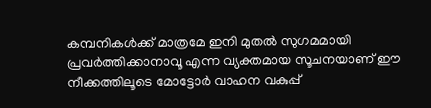കമ്പനികൾക്ക് മാത്രമേ ഇനി മുതൽ സുഗമമായി പ്രവർത്തിക്കാനാവൂ എന്ന വ്യക്തമായ സൂചനയാണ് ഈ നീക്കത്തിലൂടെ മോട്ടോർ വാഹന വകുപ്പ്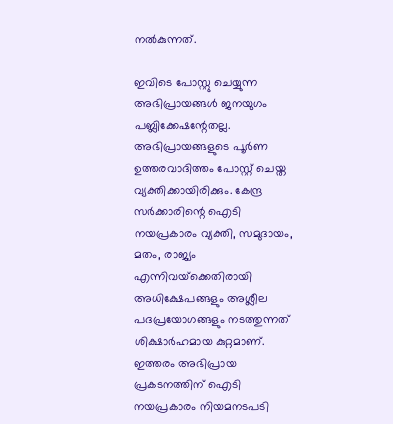നൽകുന്നത്.

ഇവിടെ പോസ്റ്റു ചെയ്യുന്ന അഭിപ്രായങ്ങള്‍ ജനയുഗം പബ്ലിക്കേഷന്റേതല്ല. അഭിപ്രായങ്ങളുടെ പൂര്‍ണ ഉത്തരവാദിത്തം പോസ്റ്റ് ചെയ്ത വ്യക്തിക്കായിരിക്കും. കേന്ദ്ര സര്‍ക്കാരിന്റെ ഐടി നയപ്രകാരം വ്യക്തി, സമുദായം, മതം, രാജ്യം എന്നിവയ്‌ക്കെതിരായി അധിക്ഷേപങ്ങളും അശ്ലീല പദപ്രയോഗങ്ങളും നടത്തുന്നത് ശിക്ഷാര്‍ഹമായ കുറ്റമാണ്. ഇത്തരം അഭിപ്രായ പ്രകടനത്തിന് ഐടി നയപ്രകാരം നിയമനടപടി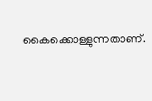കൈക്കൊള്ളുന്നതാണ്.